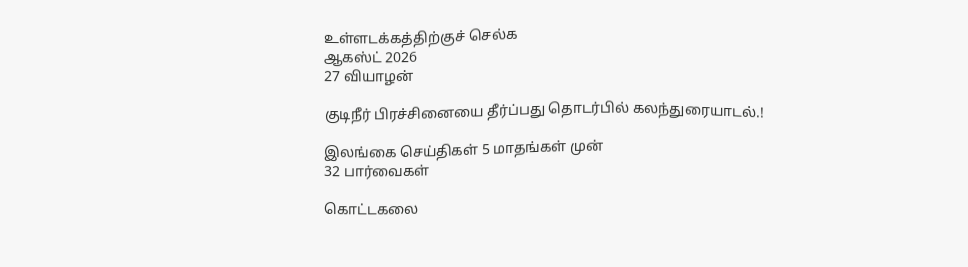உள்ளடக்கத்திற்குச் செல்க
ஆகஸ்ட் 2026
27 வியாழன்

குடிநீர் பிரச்சினையை தீர்ப்பது தொடர்பில் கலந்துரையாடல்.!

இலங்கை செய்திகள் 5 மாதங்கள் முன்
32 பார்வைகள்

கொட்டகலை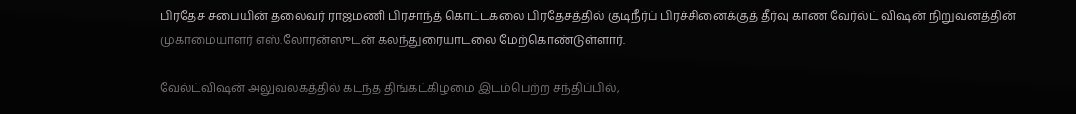பிரதேச சபையின் தலைவர் ராஜமணி பிரசாந்த் கொட்டகலை பிரதேசத்தில் குடிநீர்ப் பிரச்சினைக்குத் தீர்வு காண வேர்ல்ட் விஷன் நிறுவனத்தின் முகாமையாளர் எஸ்.லோரன்ஸுடன் கலந்துரையாடலை மேற்கொண்டுள்ளார்.

வேல்ட்விஷன் அலுவலகத்தில் கடந்த திங்கட்கிழமை இடம்பெற்ற சந்திப்பில்,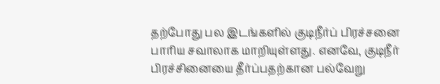தற்போது பல இடங்களில் குடிநீர்ப் பிரச்சனை பாரிய சவாலாக மாறியுள்ளது. எனவே, குடிநீர் பிரச்சினையை தீர்ப்பதற்கான பல்வேறு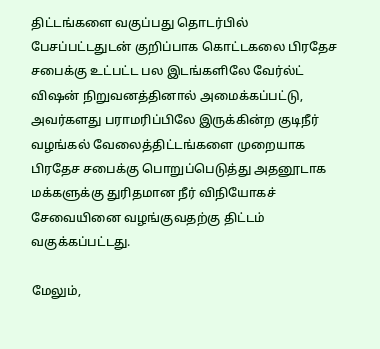திட்டங்களை வகுப்பது தொடர்பில் பேசப்பட்டதுடன் குறிப்பாக கொட்டகலை பிரதேச சபைக்கு உட்பட்ட பல இடங்களிலே வேர்ல்ட் விஷன் நிறுவனத்தினால் அமைக்கப்பட்டு, அவர்களது பராமரிப்பிலே இருக்கின்ற குடிநீர் வழங்கல் வேலைத்திட்டங்களை முறையாக பிரதேச சபைக்கு பொறுப்பெடுத்து அதனூடாக மக்களுக்கு துரிதமான நீர் விநியோகச் சேவையினை வழங்குவதற்கு திட்டம் வகுக்கப்பட்டது.

மேலும்,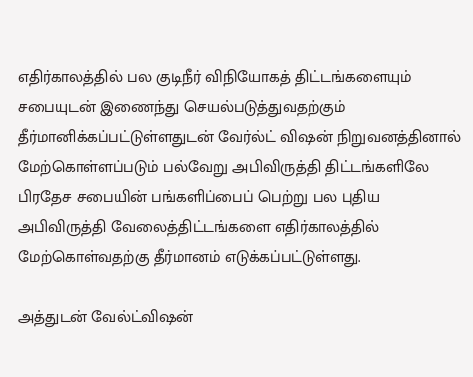எதிர்காலத்தில் பல குடிநீர் விநியோகத் திட்டங்களையும் சபையுடன் இணைந்து செயல்படுத்துவதற்கும் தீர்மானிக்கப்பட்டுள்ளதுடன் வேர்ல்ட் விஷன் நிறுவனத்தினால் மேற்கொள்ளப்படும் பல்வேறு அபிவிருத்தி திட்டங்களிலே பிரதேச சபையின் பங்களிப்பைப் பெற்று பல புதிய அபிவிருத்தி வேலைத்திட்டங்களை எதிர்காலத்தில் மேற்கொள்வதற்கு தீர்மானம் எடுக்கப்பட்டுள்ளது.

அத்துடன் வேல்ட்விஷன்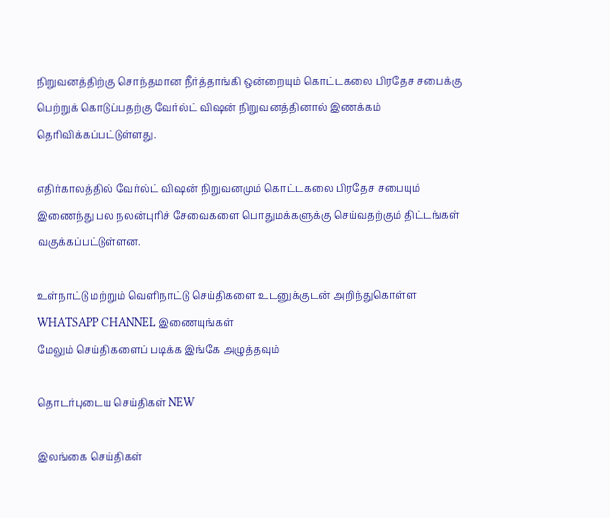நிறுவனத்திற்கு சொந்தமான நீர்த்தாங்கி ஒன்றையும் கொட்டகலை பிரதேச சபைக்கு பெற்றுக் கொடுப்பதற்கு வேர்ல்ட் விஷன் நிறுவனத்தினால் இணக்கம் தெரிவிக்கப்பட்டுள்ளது.

எதிர்காலத்தில் வேர்ல்ட் விஷன் நிறுவனமும் கொட்டகலை பிரதேச சபையும் இணைந்து பல நலன்புரிச் சேவைகளை பொதுமக்களுக்கு செய்வதற்கும் திட்டங்கள் வகுக்கப்பட்டுள்ளன.

உள்நாட்டு மற்றும் வெளிநாட்டு செய்திகளை உடனுக்குடன் அறிந்துகொள்ள WHATSAPP CHANNEL இணையுங்கள்
மேலும் செய்திகளைப் படிக்க இங்கே அழுத்தவும்

தொடர்புடைய செய்திகள் NEW

இலங்கை செய்திகள்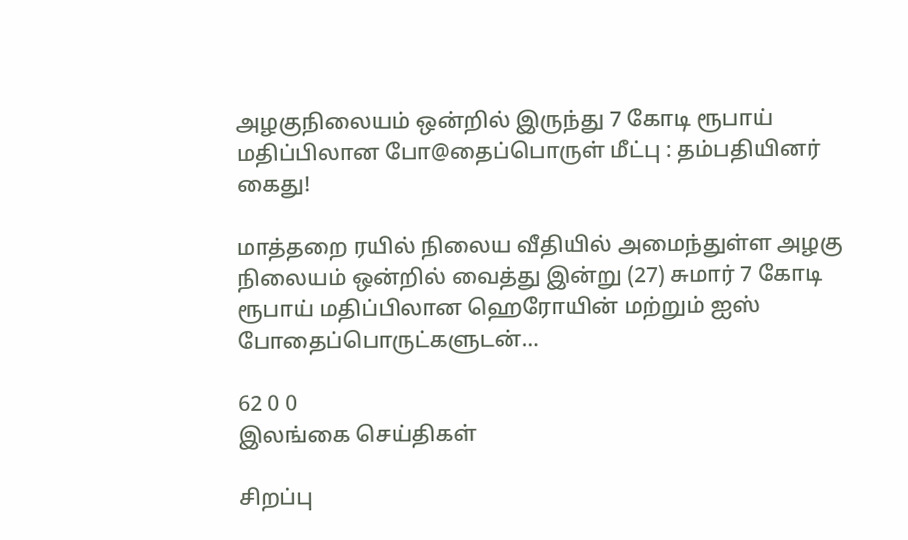அழகுநிலையம் ஒன்றில் இருந்து 7 கோடி ரூபாய் மதிப்பிலான போ@தைப்பொருள் மீட்பு : தம்பதியினர் கைது!

மாத்தறை ரயில் நிலைய வீதியில் அமைந்துள்ள அழகு நிலையம் ஒன்றில் வைத்து இன்று (27) சுமார் 7 கோடி ரூபாய் மதிப்பிலான ஹெரோயின் மற்றும் ஐஸ் போதைப்பொருட்களுடன்…

62 0 0
இலங்கை செய்திகள்

சிறப்பு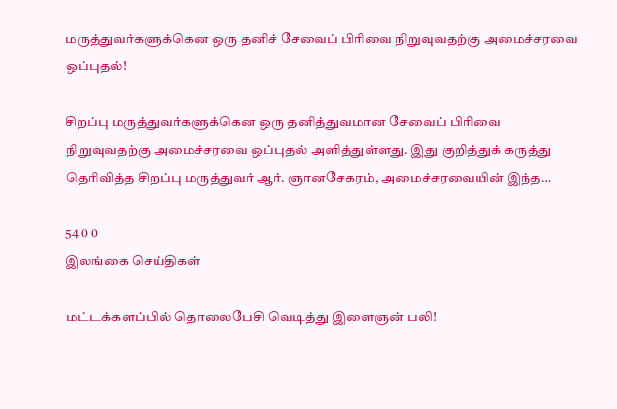மருத்துவர்களுக்கென ஒரு தனிச் சேவைப் பிரிவை நிறுவுவதற்கு அமைச்சரவை ஒப்புதல்!

சிறப்பு மருத்துவர்களுக்கென ஒரு தனித்துவமான சேவைப் பிரிவை நிறுவுவதற்கு அமைச்சரவை ஒப்புதல் அளித்துள்ளது. இது குறித்துக் கருத்து தெரிவித்த சிறப்பு மருத்துவர் ஆர். ஞானசேகரம், அமைச்சரவையின் இந்த…

54 0 0
இலங்கை செய்திகள்

மட்டக்களப்பில் தொலைபேசி வெடித்து இளைஞன் பலி!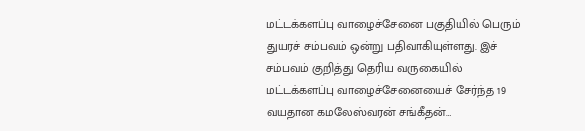மட்டக்களப்பு வாழைச்சேனை பகுதியில் பெரும் துயரச் சம்பவம் ஒன்று பதிவாகியுள்ளது. இச் சம்பவம் குறித்து தெரிய வருகையில் மட்டக்களப்பு வாழைச்சேனையைச் சேர்ந்த 19 வயதான கமலேஸ்வரன் சங்கீதன்…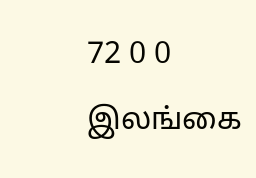72 0 0
இலங்கை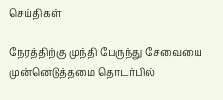செய்திகள்

நேரத்திற்கு முந்தி பேருந்து சேவையை முன்னெடுத்தமை தொடர்பில்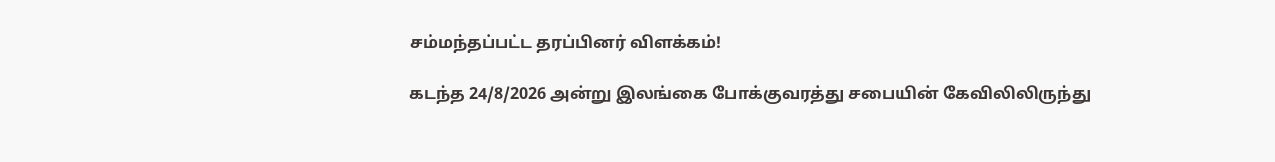சம்மந்தப்பட்ட தரப்பினர் விளக்கம்!

கடந்த 24/8/2026 அன்று இலங்கை போக்குவரத்து சபையின் கேவிலிலிருந்து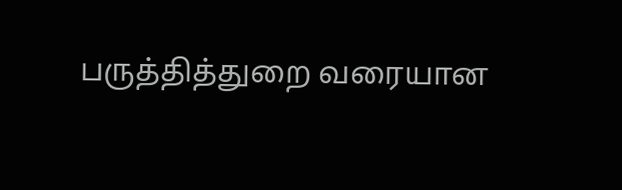பருத்தித்துறை வரையான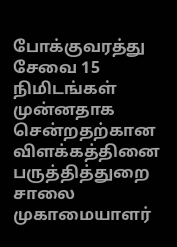போக்குவரத்து சேவை 15 நிமிடங்கள் முன்னதாக சென்றதற்கான விளக்கத்தினை பருத்தித்துறை சாலை முகாமையாளர்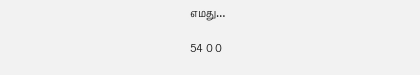எமது…

54 0 0